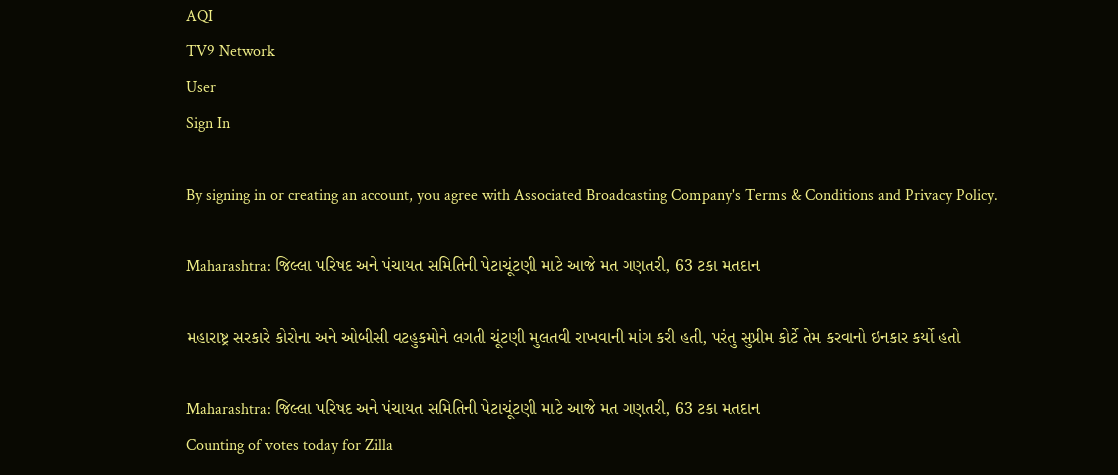AQI
TV9 Network
User
Sign In

By signing in or creating an account, you agree with Associated Broadcasting Company's Terms & Conditions and Privacy Policy.

Maharashtra: જિલ્લા પરિષદ અને પંચાયત સમિતિની પેટાચૂંટણી માટે આજે મત ગણતરી, 63 ટકા મતદાન

મહારાષ્ટ્ર સરકારે કોરોના અને ઓબીસી વટહુકમોને લગતી ચૂંટણી મુલતવી રાખવાની માંગ કરી હતી, પરંતુ સુપ્રીમ કોર્ટે તેમ કરવાનો ઇનકાર કર્યો હતો

Maharashtra: જિલ્લા પરિષદ અને પંચાયત સમિતિની પેટાચૂંટણી માટે આજે મત ગણતરી, 63 ટકા મતદાન
Counting of votes today for Zilla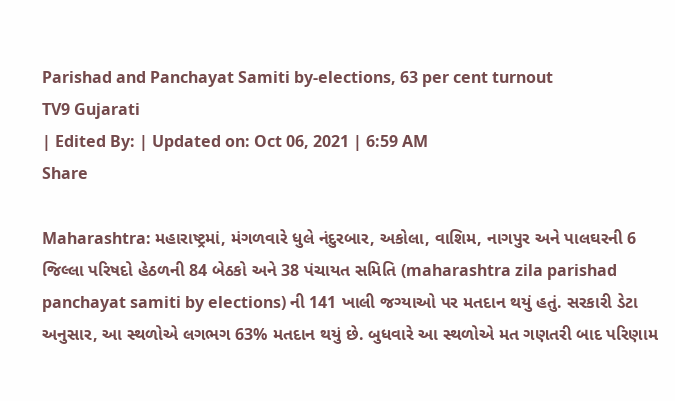Parishad and Panchayat Samiti by-elections, 63 per cent turnout
TV9 Gujarati
| Edited By: | Updated on: Oct 06, 2021 | 6:59 AM
Share

Maharashtra: મહારાષ્ટ્રમાં, મંગળવારે ધુલે નંદુરબાર, અકોલા, વાશિમ, નાગપુર અને પાલઘરની 6 જિલ્લા પરિષદો હેઠળની 84 બેઠકો અને 38 પંચાયત સમિતિ (maharashtra zila parishad panchayat samiti by elections) ની 141 ખાલી જગ્યાઓ પર મતદાન થયું હતું. સરકારી ડેટા અનુસાર, આ સ્થળોએ લગભગ 63% મતદાન થયું છે. બુધવારે આ સ્થળોએ મત ગણતરી બાદ પરિણામ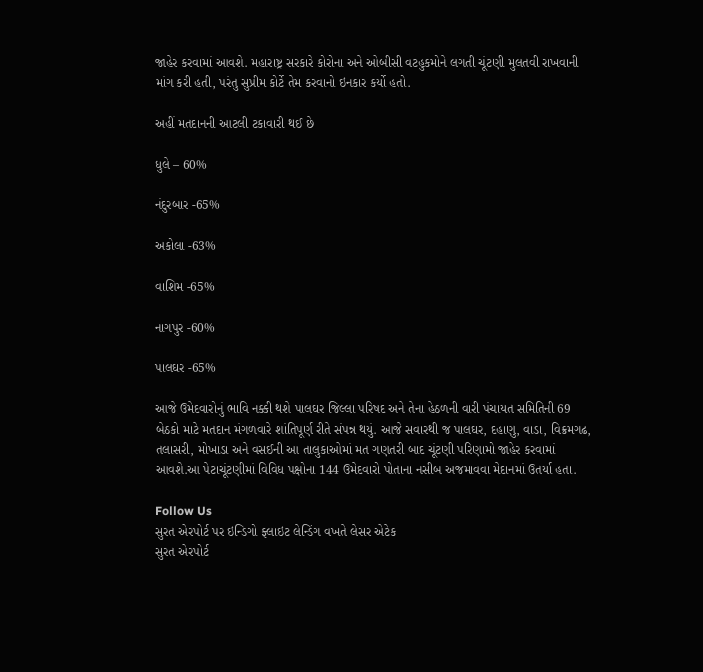જાહેર કરવામાં આવશે. મહારાષ્ટ્ર સરકારે કોરોના અને ઓબીસી વટહુકમોને લગતી ચૂંટણી મુલતવી રાખવાની માંગ કરી હતી, પરંતુ સુપ્રીમ કોર્ટે તેમ કરવાનો ઇનકાર કર્યો હતો.

અહીં મતદાનની આટલી ટકાવારી થઈ છે

ધુલે – 60%

નંદુરબાર -65%

અકોલા -63%

વાશિમ -65%

નાગપુર -60%

પાલઘર -65%

આજે ઉમેદવારોનું ભાવિ નક્કી થશે પાલઘર જિલ્લા પરિષદ અને તેના હેઠળની વારી પંચાયત સમિતિની 69 બેઠકો માટે મતદાન મંગળવારે શાંતિપૂર્ણ રીતે સંપન્ન થયું. આજે સવારથી જ પાલઘર, દહાણુ, વાડા, વિક્રમગઢ, તલાસરી, મોખાડા અને વસઈની આ તાલુકાઓમાં મત ગણતરી બાદ ચૂંટણી પરિણામો જાહેર કરવામાં આવશે.આ પેટાચૂંટણીમાં વિવિધ પક્ષોના 144 ઉમેદવારો પોતાના નસીબ અજમાવવા મેદાનમાં ઉતર્યા હતા.

Follow Us
સુરત એરપોર્ટ પર ઇન્ડિગો ફ્લાઇટ લેન્ડિંગ વખતે લેસર એટેક
સુરત એરપોર્ટ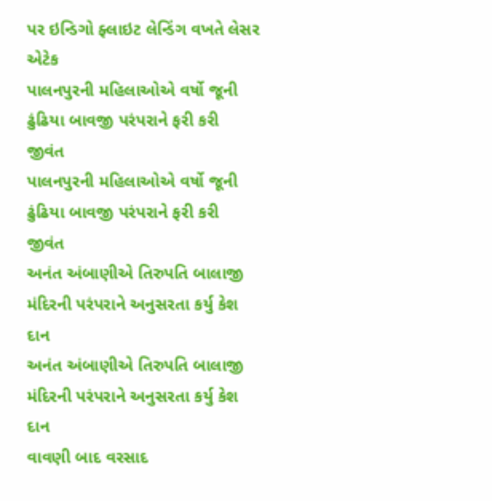પર ઇન્ડિગો ફ્લાઇટ લેન્ડિંગ વખતે લેસર એટેક
પાલનપુરની મહિલાઓએ વર્ષો જૂની ઢુંઢિયા બાવજી પરંપરાને ફરી કરી જીવંત
પાલનપુરની મહિલાઓએ વર્ષો જૂની ઢુંઢિયા બાવજી પરંપરાને ફરી કરી જીવંત
અનંત અંબાણીએ તિરુપતિ બાલાજી મંદિરની પરંપરાને અનુસરતા કર્યુ કેશ દાન
અનંત અંબાણીએ તિરુપતિ બાલાજી મંદિરની પરંપરાને અનુસરતા કર્યુ કેશ દાન
વાવણી બાદ વરસાદ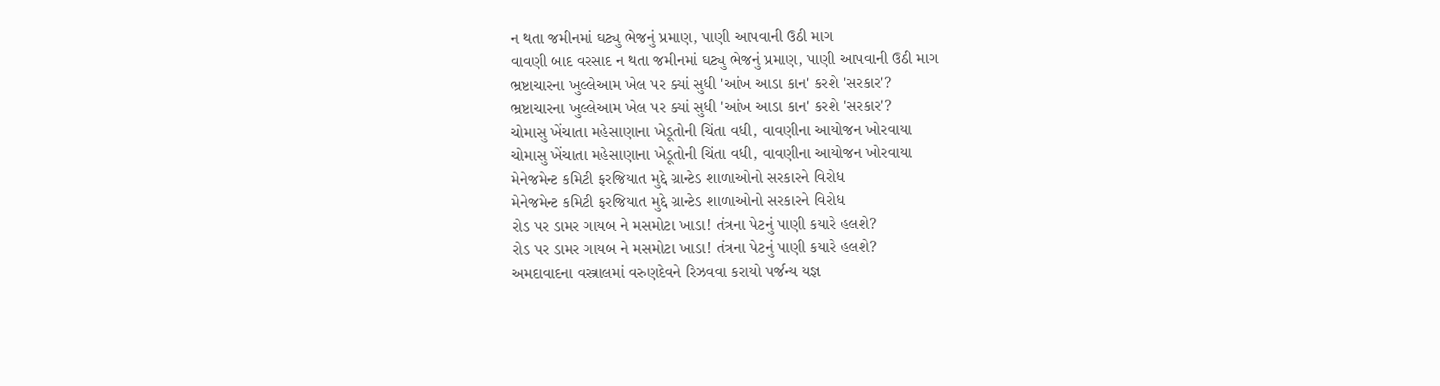ન થતા જમીનમાં ઘટ્યુ ભેજનું પ્રમાણ, પાણી આપવાની ઉઠી માગ
વાવણી બાદ વરસાદ ન થતા જમીનમાં ઘટ્યુ ભેજનું પ્રમાણ, પાણી આપવાની ઉઠી માગ
ભ્રષ્ટાચારના ખુલ્લેઆમ ખેલ પર ક્યાં સુધી 'આંખ આડા કાન' કરશે 'સરકાર'?
ભ્રષ્ટાચારના ખુલ્લેઆમ ખેલ પર ક્યાં સુધી 'આંખ આડા કાન' કરશે 'સરકાર'?
ચોમાસુ ખેંચાતા મહેસાણાના ખેડૂતોની ચિંતા વધી, વાવણીના આયોજન ખોરવાયા
ચોમાસુ ખેંચાતા મહેસાણાના ખેડૂતોની ચિંતા વધી, વાવણીના આયોજન ખોરવાયા
મેનેજમેન્ટ કમિટી ફરજિયાત મુદ્દે ગ્રાન્ટેડ શાળાઓનો સરકારને વિરોધ
મેનેજમેન્ટ કમિટી ફરજિયાત મુદ્દે ગ્રાન્ટેડ શાળાઓનો સરકારને વિરોધ
રોડ પર ડામર ગાયબ ને મસમોટા ખાડા! તંત્રના પેટનું પાણી કયારે હલશે?
રોડ પર ડામર ગાયબ ને મસમોટા ખાડા! તંત્રના પેટનું પાણી કયારે હલશે?
અમદાવાદના વસ્ત્રાલમાં વરુણદેવને રિઝવવા કરાયો પર્જન્ય યજ્ઞ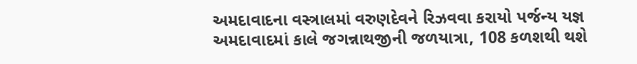અમદાવાદના વસ્ત્રાલમાં વરુણદેવને રિઝવવા કરાયો પર્જન્ય યજ્ઞ
અમદાવાદમાં કાલે જગન્નાથજીની જળયાત્રા, 108 કળશથી થશે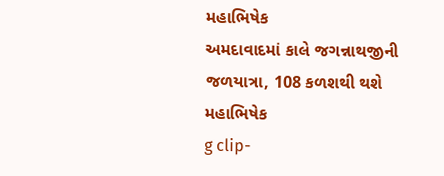મહાભિષેક
અમદાવાદમાં કાલે જગન્નાથજીની જળયાત્રા, 108 કળશથી થશે મહાભિષેક
g clip-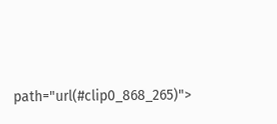path="url(#clip0_868_265)">